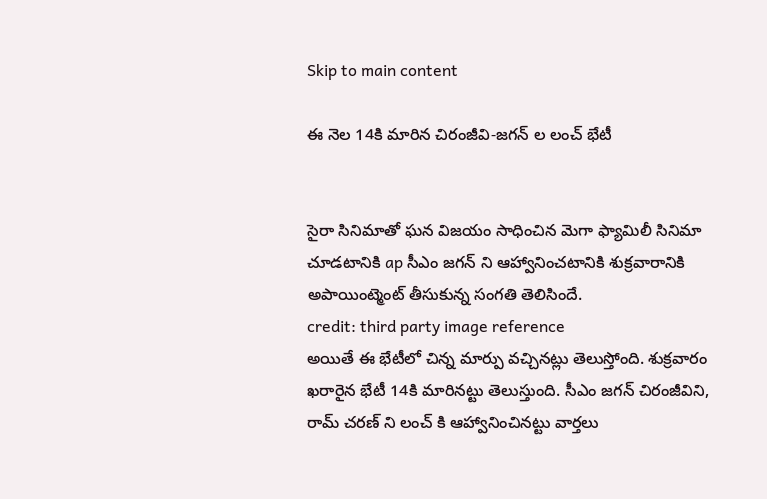Skip to main content

ఈ నెల 14కి మారిన చిరంజీవి-జగన్ ల లంచ్ భేటీ


సైరా సినిమాతో ఘన విజయం సాధించిన మెగా ఫ్యామిలీ సినిమా చూడటానికి ap సీఎం జగన్ ని ఆహ్వానించటానికి శుక్రవారానికి అపాయింట్మెంట్ తీసుకున్న సంగతి తెలిసిందే.
credit: third party image reference
అయితే ఈ భేటీలో చిన్న మార్పు వచ్చినట్లు తెలుస్తోంది. శుక్రవారం ఖరారైన భేటీ 14కి మారినట్టు తెలుస్తుంది. సీఎం జగన్ చిరంజీవిని, రామ్ చరణ్ ని లంచ్ కి ఆహ్వానించినట్టు వార్తలు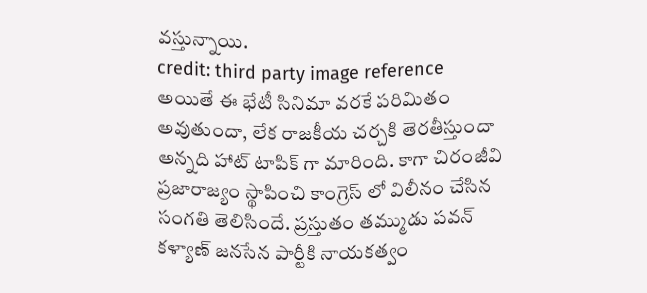వస్తున్నాయి.
credit: third party image reference
అయితే ఈ భేటీ సినిమా వరకే పరిమితం అవుతుందా, లేక రాజకీయ చర్చకి తెరతీస్తుందా అన్నది హాట్ టాపిక్ గా మారింది. కాగా చిరంజీవి ప్రజారాజ్యం స్థాపించి కాంగ్రెస్ లో విలీనం చేసిన సంగతి తెలిసిందే. ప్రస్తుతం తమ్ముడు పవన్ కళ్యాణ్ జనసేన పార్టీకి నాయకత్వం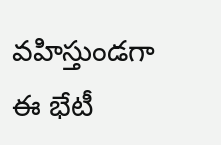వహిస్తుండగా ఈ భేటీ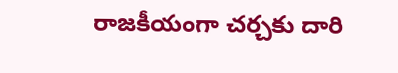రాజకీయంగా చర్చకు దారి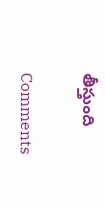తీస్తుంది

Comments